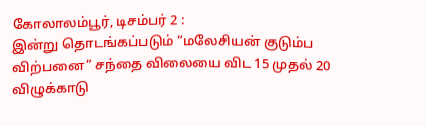கோலாலம்பூர், டிசம்பர் 2 :
இன்று தொடங்கப்படும் “மலேசியன் குடும்ப விற்பனை” சந்தை விலையை விட 15 முதல் 20 விழுக்காடு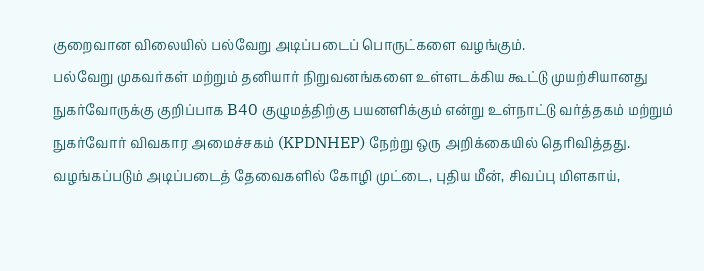குறைவான விலையில் பல்வேறு அடிப்படைப் பொருட்களை வழங்கும்.
பல்வேறு முகவர்கள் மற்றும் தனியார் நிறுவனங்களை உள்ளடக்கிய கூட்டு முயற்சியானது நுகர்வோருக்கு குறிப்பாக B40 குழுமத்திற்கு பயனளிக்கும் என்று உள்நாட்டு வர்த்தகம் மற்றும் நுகர்வோர் விவகார அமைச்சகம் (KPDNHEP) நேற்று ஒரு அறிக்கையில் தெரிவித்தது.
வழங்கப்படும் அடிப்படைத் தேவைகளில் கோழி முட்டை, புதிய மீன், சிவப்பு மிளகாய்,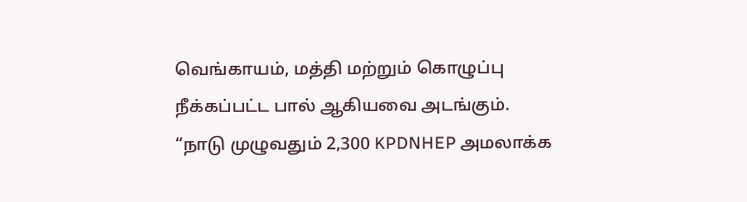வெங்காயம், மத்தி மற்றும் கொழுப்பு நீக்கப்பட்ட பால் ஆகியவை அடங்கும்.
“நாடு முழுவதும் 2,300 KPDNHEP அமலாக்க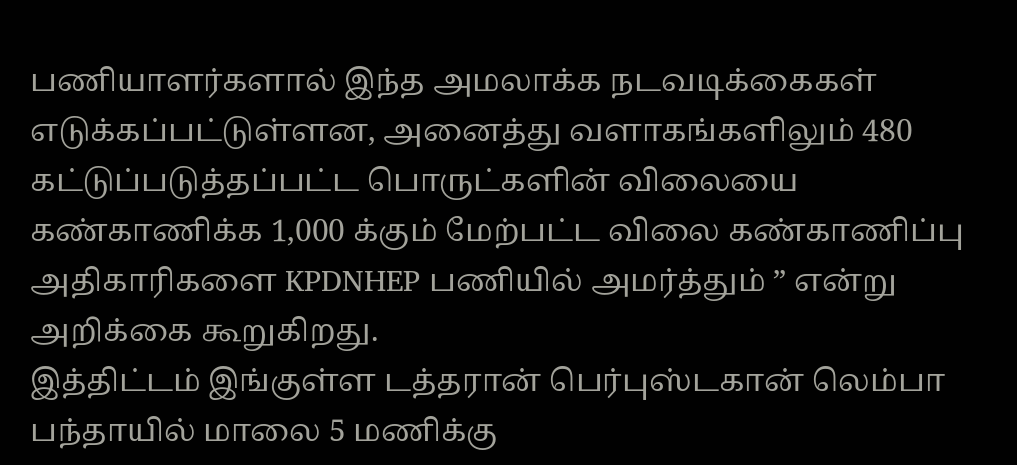பணியாளர்களால் இந்த அமலாக்க நடவடிக்கைகள் எடுக்கப்பட்டுள்ளன, அனைத்து வளாகங்களிலும் 480 கட்டுப்படுத்தப்பட்ட பொருட்களின் விலையை கண்காணிக்க 1,000 க்கும் மேற்பட்ட விலை கண்காணிப்பு அதிகாரிகளை KPDNHEP பணியில் அமர்த்தும் ” என்று அறிக்கை கூறுகிறது.
இத்திட்டம் இங்குள்ள டத்தரான் பெர்புஸ்டகான் லெம்பா பந்தாயில் மாலை 5 மணிக்கு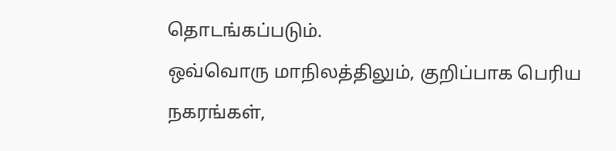தொடங்கப்படும்.
ஒவ்வொரு மாநிலத்திலும், குறிப்பாக பெரிய நகரங்கள்,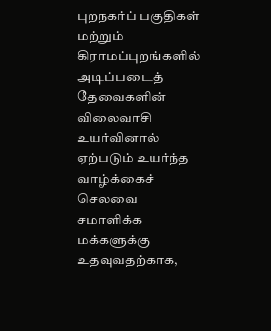புறநகர்ப் பகுதிகள் மற்றும் கிராமப்புறங்களில் அடிப்படைத் தேவைகளின் விலைவாசி உயர்வினால் ஏற்படும் உயர்ந்த வாழ்க்கைச் செலவை சமாளிக்க மக்களுக்கு உதவுவதற்காக,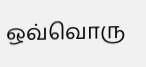ஒவ்வொரு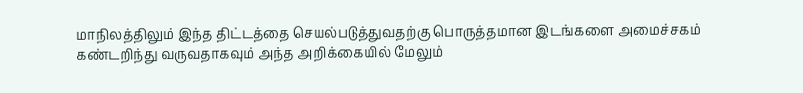மாநிலத்திலும் இந்த திட்டத்தை செயல்படுத்துவதற்கு பொருத்தமான இடங்களை அமைச்சகம் கண்டறிந்து வருவதாகவும் அந்த அறிக்கையில் மேலும்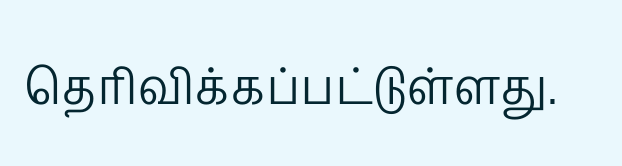தெரிவிக்கப்பட்டுள்ளது.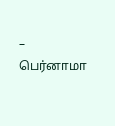– பெர்னாமா